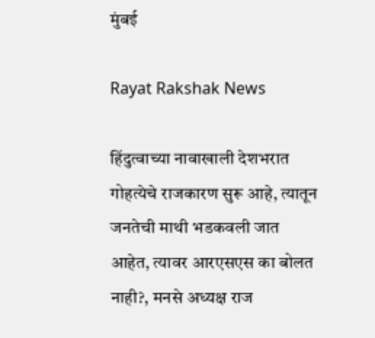मुंबई

Rayat Rakshak News

हिंदुत्वाच्या नावाखाली देशभरात गोहत्येचे राजकारण सुरू आहे, त्यातून जनतेची माथी भडकवली जात आहेत, त्यावर आरएसएस का बोलत नाही?, मनसे अध्यक्ष राज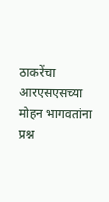ठाकरेंचा आरएसएसच्या मोहन भागवतांना प्रश्न